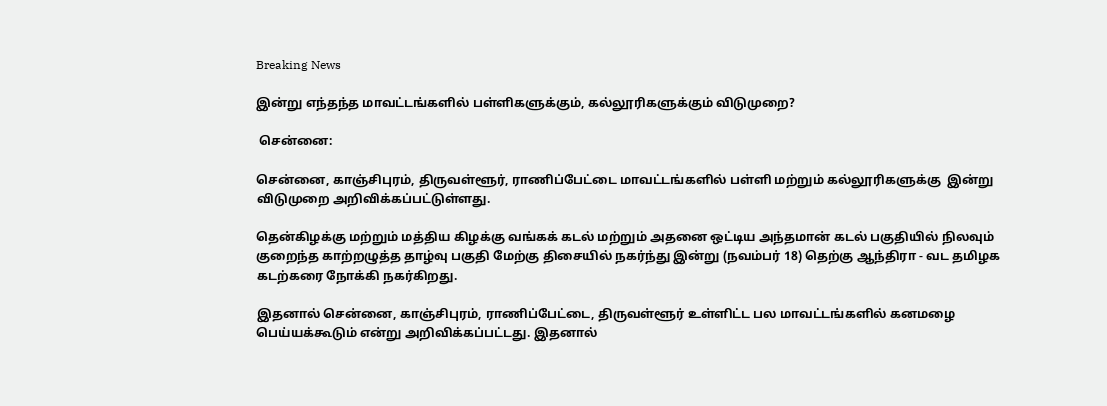Breaking News

இன்று எந்தந்த மாவட்டங்களில் பள்ளிகளுக்கும், கல்லூரிகளுக்கும் விடுமுறை?

 சென்னை:

சென்னை, காஞ்சிபுரம், திருவள்ளூர், ராணிப்பேட்டை மாவட்டங்களில் பள்ளி மற்றும் கல்லூரிகளுக்கு  இன்று விடுமுறை அறிவிக்கப்பட்டுள்ளது.

தென்கிழக்கு மற்றும் மத்திய கிழக்கு வங்கக் கடல் மற்றும் அதனை ஒட்டிய அந்தமான் கடல் பகுதியில் நிலவும் குறைந்த காற்றழுத்த தாழ்வு பகுதி மேற்கு திசையில் நகர்ந்து இன்று (நவம்பர் 18) தெற்கு ஆந்திரா - வட தமிழக கடற்கரை நோக்கி நகர்கிறது.

இதனால் சென்னை, காஞ்சிபுரம், ராணிப்பேட்டை, திருவள்ளூர் உள்ளிட்ட பல மாவட்டங்களில் கனமழை பெய்யக்கூடும் என்று அறிவிக்கப்பட்டது. இதனால்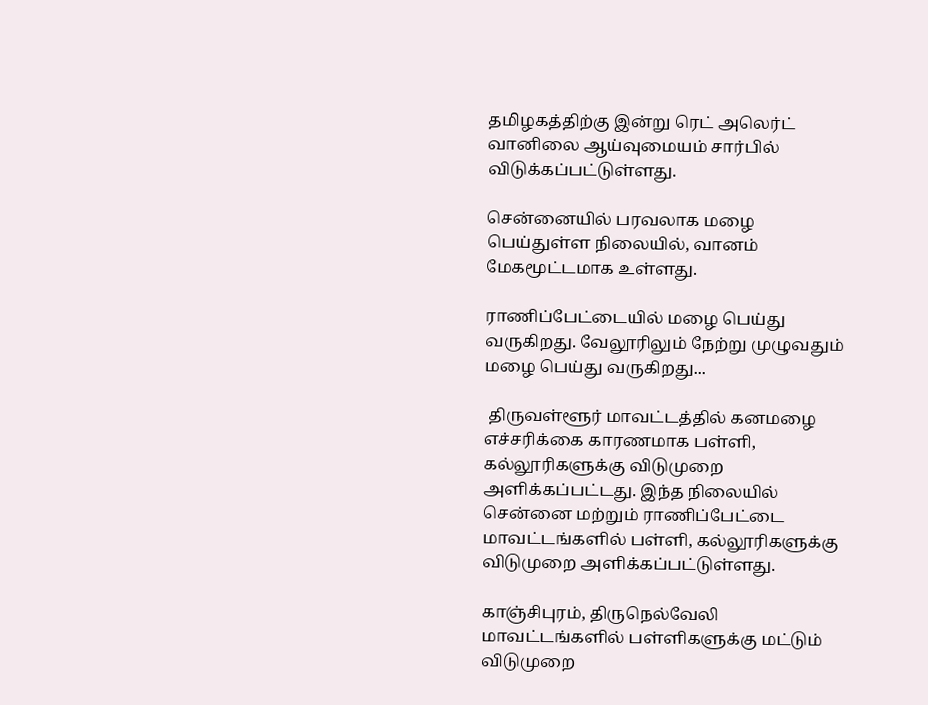தமிழகத்திற்கு இன்று ரெட் அலெர்ட் வானிலை ஆய்வுமையம் சார்பில் விடுக்கப்பட்டுள்ளது.

சென்னையில் பரவலாக மழை பெய்துள்ள நிலையில், வானம் மேகமூட்டமாக உள்ளது.

ராணிப்பேட்டையில் மழை பெய்து வருகிறது. வேலூரிலும் நேற்று முழுவதும் மழை பெய்து வருகிறது...

 திருவள்ளூர் மாவட்டத்தில் கனமழை எச்சரிக்கை காரணமாக பள்ளி, கல்லூரிகளுக்கு விடுமுறை அளிக்கப்பட்டது. இந்த நிலையில் சென்னை மற்றும் ராணிப்பேட்டை மாவட்டங்களில் பள்ளி, கல்லூரிகளுக்கு விடுமுறை அளிக்கப்பட்டுள்ளது.

காஞ்சிபுரம், திருநெல்வேலி மாவட்டங்களில் பள்ளிகளுக்கு மட்டும் விடுமுறை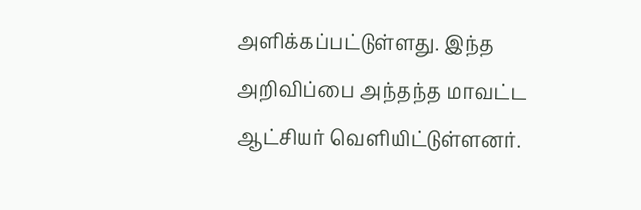அளிக்கப்பட்டுள்ளது. இந்த அறிவிப்பை அந்தந்த மாவட்ட ஆட்சியர் வெளியிட்டுள்ளனர்.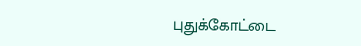புதுக்கோட்டை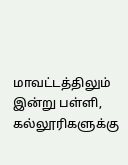மாவட்டத்திலும் இன்று பள்ளி, கல்லூரிகளுக்கு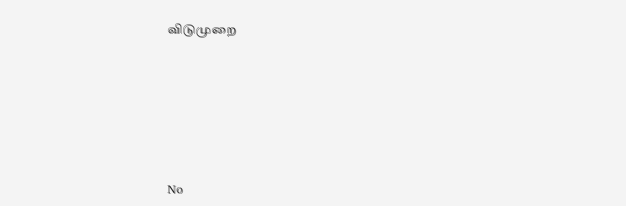விடுமுறை









No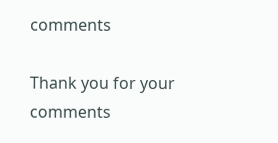comments

Thank you for your comments